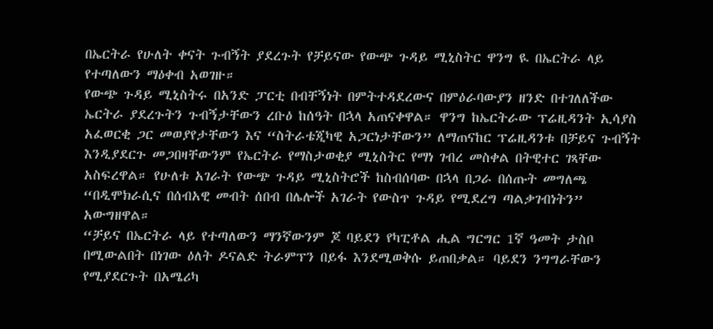በኤርትራ የሁለት ቀናት ጉብኝት ያደረጉት የቻይናው የውጭ ጉዳይ ሚኒስትር ዋንግ ዪ በኤርትራ ላይ የተጣለውን ማዕቀብ አወገዙ።
የውጭ ጉዳይ ሚኒስትሩ በአንድ ፓርቲ በብቸኝነት በምትተዳደረውና በምዕራባውያን ዘንድ በተገለለችው ኤርትራ ያደረጉትን ጉብኝታቸውን ረቡዕ ከሰዓት በኋላ አጠናቀዋል። ዋንግ ከኤርትራው ፕሬዚዳንት ኢሳያስ አፈወርቂ ጋር መወያየታቸውን እና “ስትራቴጂካዊ አጋርነታቸውን” ለማጠናከር ፕሬዚዳንቱ በቻይና ጉብኝት እንዲያደርጉ መጋበዛቸውንም የኤርትራ የማስታወቂያ ሚኒስትር የማነ ገብረ መስቀል በትዊተር ገጻቸው አስፍረዋል። የሁለቱ አገራት የውጭ ጉዳይ ሚኒስትሮች ከስብሰባው በኋላ በጋራ በሰጡት መግለጫ “በዲሞክራሲና በሰብአዊ መብት ሰበብ በሌሎች አገራት የውስጥ ጉዳይ የሚደረግ ጣልቃገብነትን” አውግዘዋል።
“ቻይና በኤርትራ ላይ የተጣለውን ማንኛውንም ጆ ባይደን የካፒቶል ሒል ግርግር 1ኛ ዓመት ታስቦ በሚውልበት በነገው ዕለት ዶናልድ ትራምፕን በይፋ እንደሚወቅሱ ይጠበቃል። ባይደን ንግግራቸውን የሚያደርጉት በአሜሪካ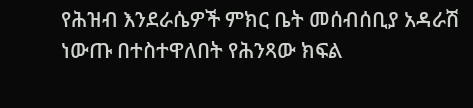የሕዝብ እንደራሴዎች ምክር ቤት መሰብሰቢያ አዳራሽ ነውጡ በተስተዋለበት የሕንጻው ክፍል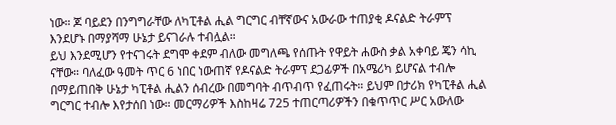ነው። ጆ ባይደን በንግግራቸው ለካፒቶል ሒል ግርግር ብቸኛውና አውራው ተጠያቂ ዶናልድ ትራምፕ እንደሆኑ በማያሻማ ሁኔታ ይናገራሉ ተብሏል።
ይህ እንደሚሆን የተናገሩት ደግሞ ቀደም ብለው መግለጫ የሰጡት የዋይት ሐውስ ቃል አቀባይ ጄን ሳኪ ናቸው። ባለፈው ዓመት ጥር 6 ነበር ነውጠኛ የዶናልድ ትራምፕ ደጋፊዎች በአሜሪካ ይሆናል ተብሎ በማይጠበቅ ሁኔታ ካፒቶል ሒልን ሰብረው በመግባት ብጥብጥ የፈጠሩት። ይህም በታሪክ የካፒቶል ሒል ግርግር ተብሎ እየታሰበ ነው። መርማሪዎች እስከዛሬ 725 ተጠርጣሪዎችን በቁጥጥር ሥር አውለው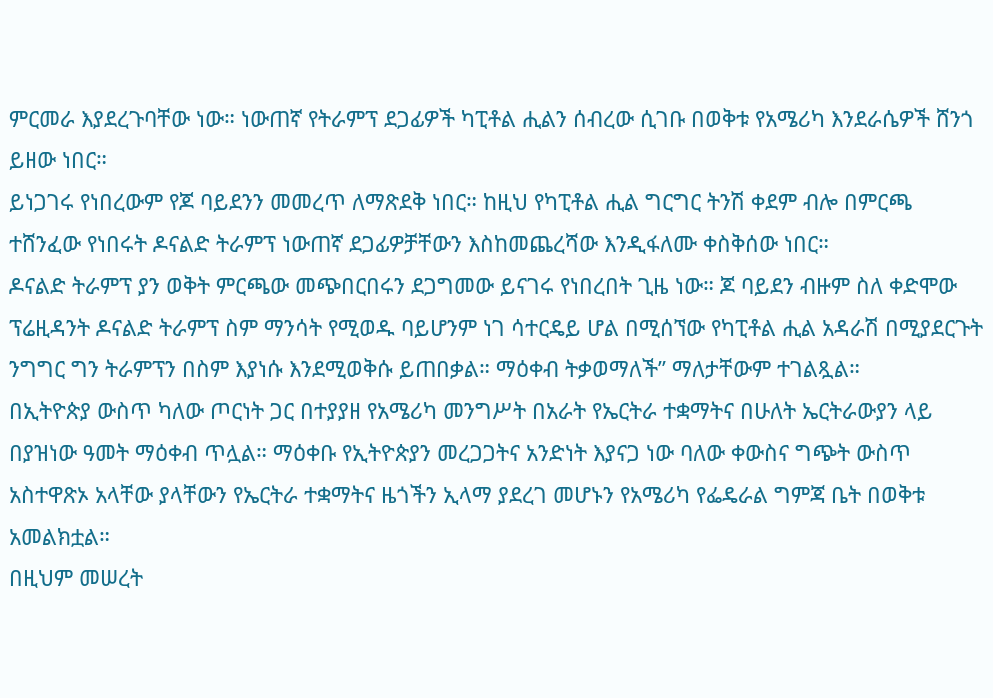ምርመራ እያደረጉባቸው ነው። ነውጠኛ የትራምፕ ደጋፊዎች ካፒቶል ሒልን ሰብረው ሲገቡ በወቅቱ የአሜሪካ እንደራሴዎች ሸንጎ ይዘው ነበር።
ይነጋገሩ የነበረውም የጆ ባይደንን መመረጥ ለማጽደቅ ነበር። ከዚህ የካፒቶል ሒል ግርግር ትንሽ ቀደም ብሎ በምርጫ ተሸንፈው የነበሩት ዶናልድ ትራምፕ ነውጠኛ ደጋፊዎቻቸውን እስከመጨረሻው እንዲፋለሙ ቀስቅሰው ነበር።
ዶናልድ ትራምፕ ያን ወቅት ምርጫው መጭበርበሩን ደጋግመው ይናገሩ የነበረበት ጊዜ ነው። ጆ ባይደን ብዙም ስለ ቀድሞው ፕሬዚዳንት ዶናልድ ትራምፕ ስም ማንሳት የሚወዱ ባይሆንም ነገ ሳተርዴይ ሆል በሚሰኘው የካፒቶል ሒል አዳራሽ በሚያደርጉት ንግግር ግን ትራምፕን በስም እያነሱ እንደሚወቅሱ ይጠበቃል። ማዕቀብ ትቃወማለች” ማለታቸውም ተገልጿል።
በኢትዮጵያ ውስጥ ካለው ጦርነት ጋር በተያያዘ የአሜሪካ መንግሥት በአራት የኤርትራ ተቋማትና በሁለት ኤርትራውያን ላይ በያዝነው ዓመት ማዕቀብ ጥሏል። ማዕቀቡ የኢትዮጵያን መረጋጋትና አንድነት እያናጋ ነው ባለው ቀውስና ግጭት ውስጥ አስተዋጽኦ አላቸው ያላቸውን የኤርትራ ተቋማትና ዜጎችን ኢላማ ያደረገ መሆኑን የአሜሪካ የፌዴራል ግምጃ ቤት በወቅቱ አመልክቷል።
በዚህም መሠረት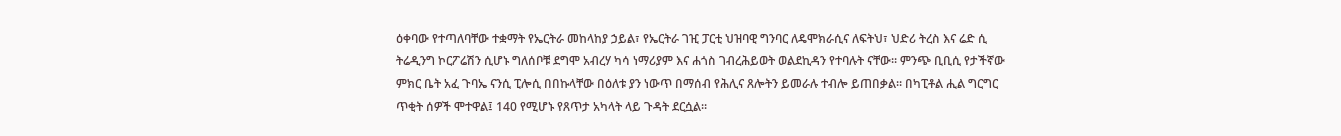ዕቀባው የተጣለባቸው ተቋማት የኤርትራ መከላከያ ኃይል፣ የኤርትራ ገዢ ፓርቲ ህዝባዊ ግንባር ለዴሞክራሲና ለፍትህ፣ ህድሪ ትረስ እና ሬድ ሲ ትሬዲንግ ኮርፖሬሽን ሲሆኑ ግለሰቦቹ ደግሞ አብረሃ ካሳ ነማሪያም እና ሐጎስ ገብረሕይወት ወልደኪዳን የተባሉት ናቸው። ምንጭ ቢቢሲ የታችኛው ምክር ቤት አፈ ጉባኤ ናንሲ ፒሎሲ በበኩላቸው በዕለቱ ያን ነውጥ በማሰብ የሕሊና ጸሎትን ይመራሉ ተብሎ ይጠበቃል። በካፒቶል ሒል ግርግር ጥቂት ሰዎች ሞተዋል፤ 140 የሚሆኑ የጸጥታ አካላት ላይ ጉዳት ደርሷል።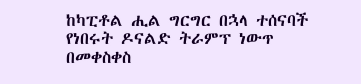ከካፒቶል ሒል ግርግር በኋላ ተሰናባች የነበሩት ዶናልድ ትራምፕ ነውጥ በመቀስቀስ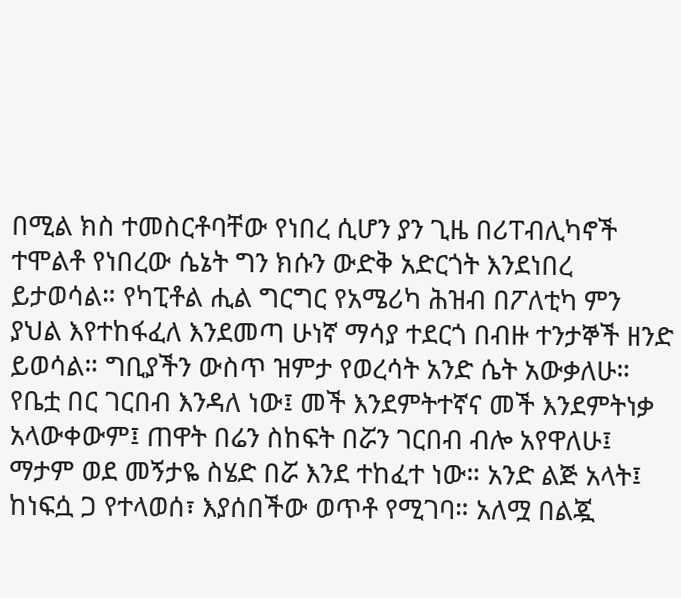በሚል ክስ ተመስርቶባቸው የነበረ ሲሆን ያን ጊዜ በሪፐብሊካኖች ተሞልቶ የነበረው ሴኔት ግን ክሱን ውድቅ አድርጎት እንደነበረ ይታወሳል። የካፒቶል ሒል ግርግር የአሜሪካ ሕዝብ በፖለቲካ ምን ያህል እየተከፋፈለ እንደመጣ ሁነኛ ማሳያ ተደርጎ በብዙ ተንታኞች ዘንድ ይወሳል። ግቢያችን ውስጥ ዝምታ የወረሳት አንድ ሴት አውቃለሁ። የቤቷ በር ገርበብ እንዳለ ነው፤ መች እንደምትተኛና መች እንደምትነቃ አላውቀውም፤ ጠዋት በሬን ስከፍት በሯን ገርበብ ብሎ አየዋለሁ፤ ማታም ወደ መኝታዬ ስሄድ በሯ እንደ ተከፈተ ነው። አንድ ልጅ አላት፤ ከነፍሷ ጋ የተላወሰ፣ እያሰበችው ወጥቶ የሚገባ። አለሟ በልጇ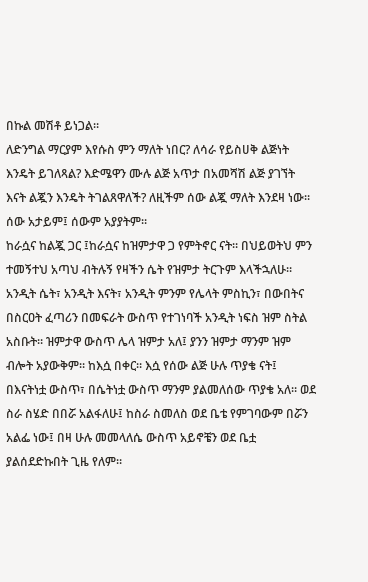በኩል መሽቶ ይነጋል።
ለድንግል ማርያም እየሱስ ምን ማለት ነበር? ለሳራ የይስሀቅ ልጅነት እንዴት ይገለጻል? እድሜዋን ሙሉ ልጅ አጥታ በአመሻሽ ልጅ ያገኘት እናት ልጇን እንዴት ትገልጸዋለች? ለዚችም ሰው ልጇ ማለት እንደዛ ነው። ሰው አታይም፤ ሰውም አያያትም።
ከራሷና ከልጇ ጋር ፤ከራሷና ከዝምታዋ ጋ የምትኖር ናት። በህይወትህ ምን ተመኝተህ አጣህ ብትሉኝ የዛችን ሴት የዝምታ ትርጉም እላችኋለሁ። አንዲት ሴት፣ አንዲት እናት፣ አንዲት ምንም የሌላት ምስኪን፣ በውበትና በስርዐት ፈጣሪን በመፍራት ውስጥ የተገነባች አንዲት ነፍስ ዝም ስትል አስቡት። ዝምታዋ ውስጥ ሌላ ዝምታ አለ፤ ያንን ዝምታ ማንም ዝም ብሎት አያውቅም። ከእሷ በቀር። እሷ የሰው ልጅ ሁሉ ጥያቄ ናት፤ በእናትነቷ ውስጥ፣ በሴትነቷ ውስጥ ማንም ያልመለሰው ጥያቄ አለ። ወደ ስራ ስሄድ በበሯ አልፋለሁ፤ ከስራ ስመለስ ወደ ቤቴ የምገባውም በሯን አልፌ ነው፤ በዛ ሁሉ መመላለሴ ውስጥ አይኖቼን ወደ ቤቷ ያልሰደድኩበት ጊዜ የለም።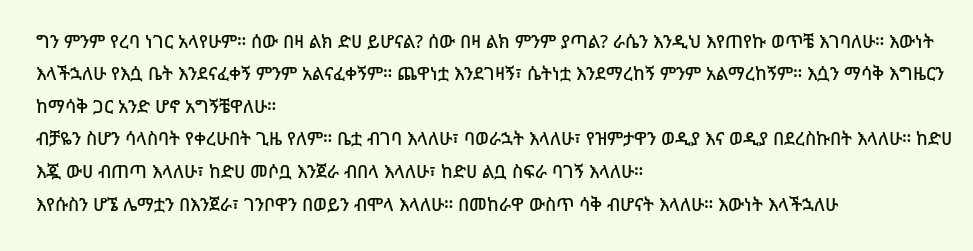ግን ምንም የረባ ነገር አላየሁም። ሰው በዛ ልክ ድሀ ይሆናል? ሰው በዛ ልክ ምንም ያጣል? ራሴን እንዲህ እየጠየኩ ወጥቼ እገባለሁ። እውነት እላችኋለሁ የእሷ ቤት እንደናፈቀኝ ምንም አልናፈቀኝም። ጨዋነቷ እንደገዛኝ፣ ሴትነቷ እንደማረከኝ ምንም አልማረከኝም። እሷን ማሳቅ እግዜርን ከማሳቅ ጋር አንድ ሆኖ አግኝቼዋለሁ።
ብቻዬን ስሆን ሳላስባት የቀረሁበት ጊዜ የለም። ቤቷ ብገባ እላለሁ፣ ባወራኋት እላለሁ፣ የዝምታዋን ወዲያ እና ወዲያ በደረስኩበት እላለሁ። ከድሀ እጇ ውሀ ብጠጣ እላለሁ፣ ከድሀ መሶቧ እንጀራ ብበላ እላለሁ፣ ከድሀ ልቧ ስፍራ ባገኝ እላለሁ።
እየሱስን ሆኜ ሌማቷን በእንጀራ፣ ገንቦዋን በወይን ብሞላ እላለሁ። በመከራዋ ውስጥ ሳቅ ብሆናት እላለሁ። እውነት እላችኋለሁ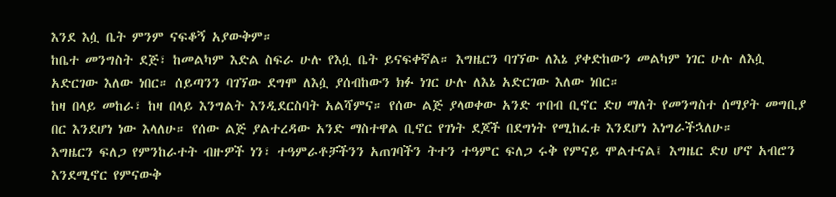እንደ እሷ ቤት ምንም ናፍቆኝ አያውቅም።
ከቤተ መንግስት ደጅ፣ ከመልካም እድል ስፍራ ሁሉ የእሷ ቤት ይናፍቀኛል። እግዜርን ባገኘው ለእኔ ያቀድከውን መልካም ነገር ሁሉ ለእሷ አድርገው እለው ነበር። ሰይጣንን ባገኘው ደግሞ ለእሷ ያሰብከውን ክፉ ነገር ሁሉ ለእኔ አድርገው እለው ነበር።
ከዛ በላይ መከራ፣ ከዛ በላይ እንግልት እንዲደርስባት አልሻምና። የሰው ልጅ ያላወቀው አንድ ጥበብ ቢኖር ድሀ ማለት የመንግስተ ሰማያት መግቢያ በር እንደሆነ ነው እላለሁ። የሰው ልጅ ያልተረዳው አንድ ማስተዋል ቢኖር የገነት ደጆች በደግነት የሚከፈቱ እንደሆነ እነግራችኋለሁ።
እግዜርን ፍለጋ የምንከራተት ብዙዎች ነን፣ ተዓምራቶቻችንን አጠገባችን ትተን ተዓምር ፍለጋ ሩቅ የምናይ ሞልተናል፤ እግዜር ድሀ ሆኖ አብሮን እንደሚኖር የምናውቅ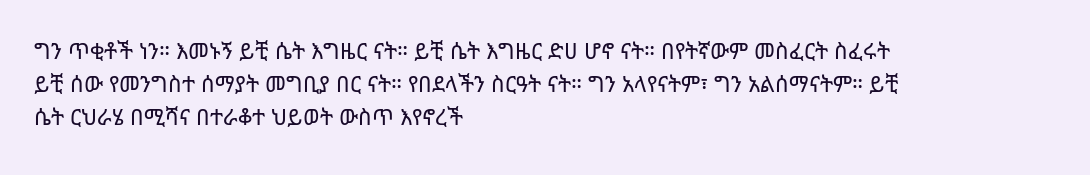ግን ጥቂቶች ነን። እመኑኝ ይቺ ሴት እግዜር ናት። ይቺ ሴት እግዜር ድሀ ሆኖ ናት። በየትኛውም መስፈርት ስፈሩት ይቺ ሰው የመንግስተ ሰማያት መግቢያ በር ናት። የበደላችን ስርዓት ናት። ግን አላየናትም፣ ግን አልሰማናትም። ይቺ ሴት ርህራሄ በሚሻና በተራቆተ ህይወት ውስጥ እየኖረች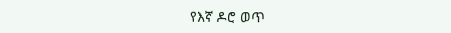የእኛ ዶሮ ወጥ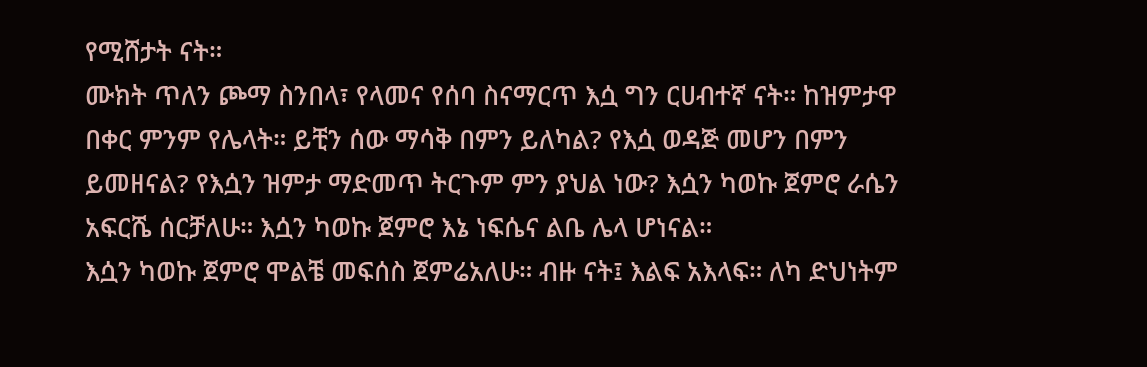የሚሸታት ናት።
ሙክት ጥለን ጮማ ስንበላ፣ የላመና የሰባ ስናማርጥ እሷ ግን ርሀብተኛ ናት። ከዝምታዋ በቀር ምንም የሌላት። ይቺን ሰው ማሳቅ በምን ይለካል? የእሷ ወዳጅ መሆን በምን ይመዘናል? የእሷን ዝምታ ማድመጥ ትርጉም ምን ያህል ነው? እሷን ካወኩ ጀምሮ ራሴን አፍርሼ ሰርቻለሁ። እሷን ካወኩ ጀምሮ እኔ ነፍሴና ልቤ ሌላ ሆነናል።
እሷን ካወኩ ጀምሮ ሞልቼ መፍሰስ ጀምሬአለሁ። ብዙ ናት፤ እልፍ አእላፍ። ለካ ድህነትም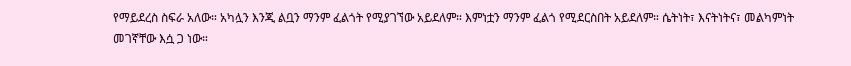የማይደረስ ስፍራ አለው። አካሏን እንጂ ልቧን ማንም ፈልጎት የሚያገኘው አይደለም። እምነቷን ማንም ፈልጎ የሚደርስበት አይደለም። ሴትነት፣ እናትነትና፣ መልካምነት መገኛቸው እሷ ጋ ነው።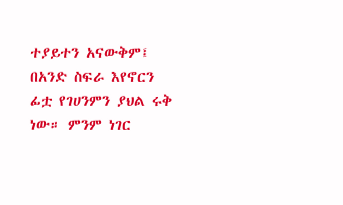ተያይተን አናውቅም፤ በአንድ ስፍራ እየኖርን ፊቷ የገሀንምን ያህል ሩቅ ነው። ምንም ነገር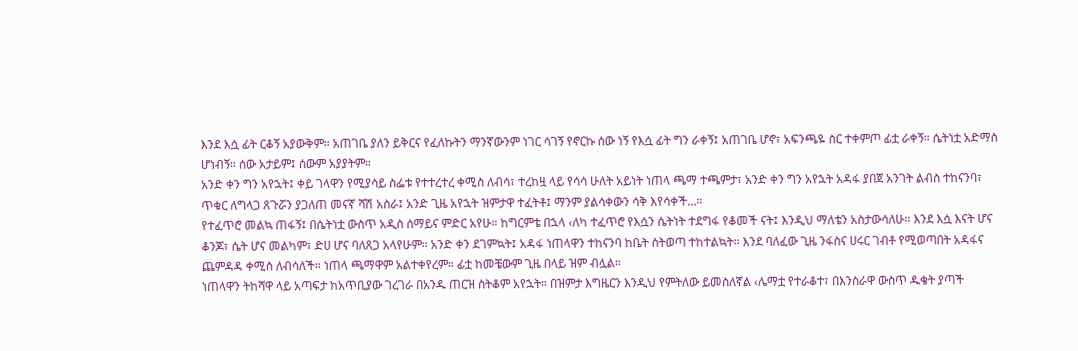እንደ እሷ ፊት ርቆኝ አያውቅም። አጠገቤ ያለን ይቅርና የፈለኩትን ማንኛውንም ነገር ሳገኝ የኖርኩ ሰው ነኝ የእሷ ፊት ግን ራቀኝ፤ አጠገቤ ሆኖ፣ አፍንጫዬ ስር ተቀምጦ ፊቷ ራቀኝ። ሴትነቷ አድማስ ሆነብኝ። ሰው አታይም፤ ሰውም አያያትም።
አንድ ቀን ግን አየኋት፤ ቀይ ገላዋን የሚያሳይ ስፌቱ የተተረተረ ቀሚስ ለብሳ፣ ተረከዟ ላይ የሳሳ ሁለት አይነት ነጠላ ጫማ ተጫምታ፣ አንድ ቀን ግን አየኋት አዳፋ ያበጀ አንገት ልብስ ተከናንባ፣ ጥቁር ለግላጋ ጸጉሯን ያጋለጠ መናኛ ሻሽ አስራ፤ አንድ ጊዜ አየኋት ዝምታዋ ተፈትቶ፤ ማንም ያልሳቀውን ሳቅ እየሳቀች…።
የተፈጥሮ መልኳ ጠፋኝ፤ በሴትነቷ ውስጥ አዲስ ሰማይና ምድር አየሁ። ከግርምቴ በኋላ ‹ለካ ተፈጥሮ የእሷን ሴትነት ተደግፋ የቆመች ናት፤ እንዲህ ማለቴን አስታውሳለሁ። እንደ እሷ እናት ሆና ቆንጆ፣ ሴት ሆና መልካም፣ ድሀ ሆና ባለጸጋ አላየሁም። አንድ ቀን ደገምኳት፤ አዳፋ ነጠላዋን ተከናንባ ከቤት ስትወጣ ተከተልኳት። እንደ ባለፈው ጊዜ ንፋስና ሀሩር ገብቶ የሚወጣበት አዳፋና ጨምዳዳ ቀሚስ ለብሳለች። ነጠላ ጫማዋም አልተቀየረም። ፊቷ ከመቼውም ጊዜ በላይ ዝም ብሏል።
ነጠላዋን ትከሻዋ ላይ አጣፍታ ከአጥቢያው ገረገራ በአንዱ ጠርዝ ስትቆም አየኋት። በዝምታ እግዜርን እንዲህ የምትለው ይመስለኛል ‹ሌማቷ የተራቆተ፣ በእንስራዋ ውስጥ ዱቄት ያጣች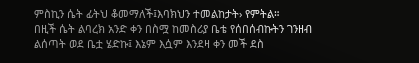ምስኪን ሴት ፊትህ ቆመማለች፤እባክህን ተመልከታት› የምትል።
በዚች ሴት ልባረክ አንድ ቀን በስሟ ከመስሪያ ቤቴ የሰበሰብኩትን ገንዘብ ልሰጣት ወደ ቤቷ ሄድኩ፤ እኔም እሷም እንደዛ ቀን መች ደስ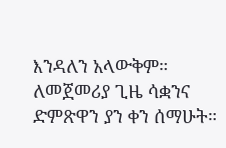እንዳለን አላውቅም። ለመጀመሪያ ጊዜ ሳቋንና ድምጽዋን ያን ቀን ሰማሁት።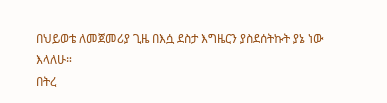በህይወቴ ለመጀመሪያ ጊዜ በእሷ ደስታ እግዜርን ያስደሰትኩት ያኔ ነው እላለሁ።
በትረ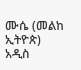ሙሴ (መልከ ኢትዮጵ)
አዲስ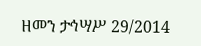ዘመን ታኅሣሥ 29/2014